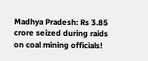Madhya Pradesh: Rs 3.85 crore seized during raids on coal mining officials!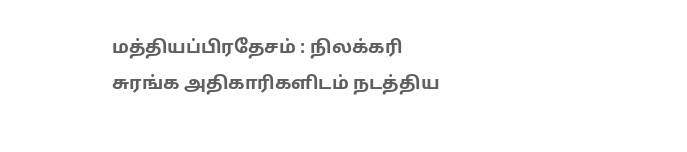மத்தியப்பிரதேசம் : நிலக்கரி சுரங்க அதிகாரிகளிடம் நடத்திய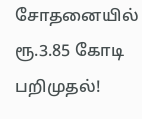சோதனையில் ரூ.3.85 கோடி பறிமுதல்!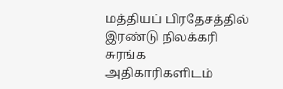மத்தியப் பிரதேசத்தில் இரண்டு நிலக்கரி சுரங்க அதிகாரிகளிடம்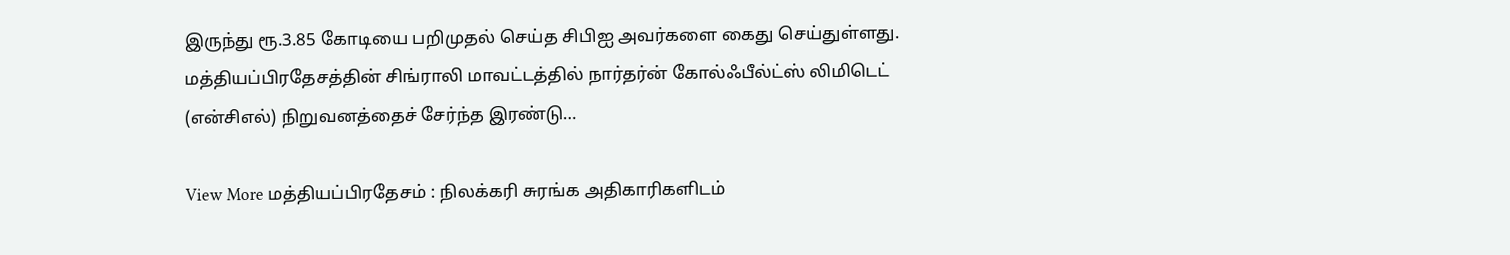இருந்து ரூ.3.85 கோடியை பறிமுதல் செய்த சிபிஐ அவர்களை கைது செய்துள்ளது.  மத்தியப்பிரதேசத்தின் சிங்ராலி மாவட்டத்தில் நார்தர்ன் கோல்ஃபீல்ட்ஸ் லிமிடெட் (என்சிஎல்) நிறுவனத்தைச் சேர்ந்த இரண்டு…

View More மத்தியப்பிரதேசம் : நிலக்கரி சுரங்க அதிகாரிகளிடம்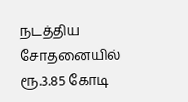நடத்திய சோதனையில் ரூ.3.85 கோடி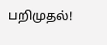பறிமுதல்!